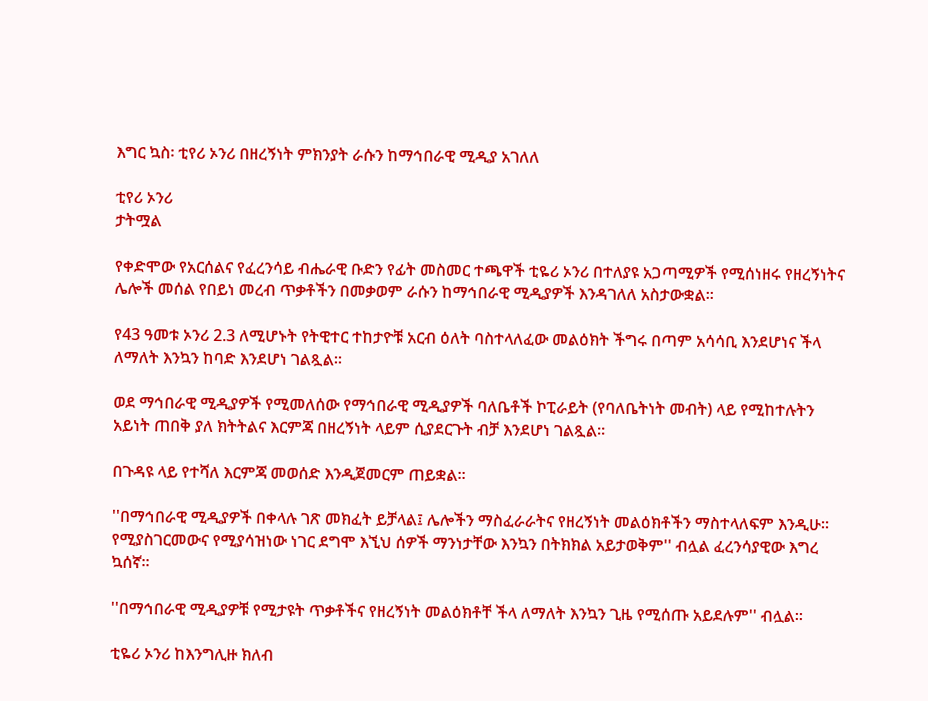እግር ኳስ፡ ቲየሪ ኦንሪ በዘረኝነት ምክንያት ራሱን ከማኅበራዊ ሚዲያ አገለለ

ቲየሪ ኦንሪ
ታትሟል

የቀድሞው የአርሰልና የፈረንሳይ ብሔራዊ ቡድን የፊት መስመር ተጫዋች ቲዬሪ ኦንሪ በተለያዩ አጋጣሚዎች የሚሰነዘሩ የዘረኝነትና ሌሎች መሰል የበይነ መረብ ጥቃቶችን በመቃወም ራሱን ከማኅበራዊ ሚዲያዎች እንዳገለለ አስታውቋል።

የ43 ዓመቱ ኦንሪ 2.3 ለሚሆኑት የትዊተር ተከታዮቹ አርብ ዕለት ባስተላለፈው መልዕክት ችግሩ በጣም አሳሳቢ እንደሆነና ችላ ለማለት እንኳን ከባድ እንደሆነ ገልጿል።

ወደ ማኅበራዊ ሚዲያዎች የሚመለሰው የማኅበራዊ ሚዲያዎች ባለቤቶች ኮፒራይት (የባለቤትነት መብት) ላይ የሚከተሉትን አይነት ጠበቅ ያለ ክትትልና እርምጃ በዘረኝነት ላይም ሲያደርጉት ብቻ እንደሆነ ገልጿል።

በጉዳዩ ላይ የተሻለ እርምጃ መወሰድ እንዲጀመርም ጠይቋል።

''በማኅበራዊ ሚዲያዎች በቀላሉ ገጽ መክፈት ይቻላል፤ ሌሎችን ማስፈራራትና የዘረኝነት መልዕክቶችን ማስተላለፍም እንዲሁ። የሚያስገርመውና የሚያሳዝነው ነገር ደግሞ እኚህ ሰዎች ማንነታቸው እንኳን በትክክል አይታወቅም'' ብሏል ፈረንሳያዊው እግረ ኳሰኛ።

''በማኅበራዊ ሚዲያዎቹ የሚታዩት ጥቃቶችና የዘረኝነት መልዕክቶቸ ችላ ለማለት እንኳን ጊዜ የሚሰጡ አይደሉም'' ብሏል።

ቲዬሪ ኦንሪ ከእንግሊዙ ክለብ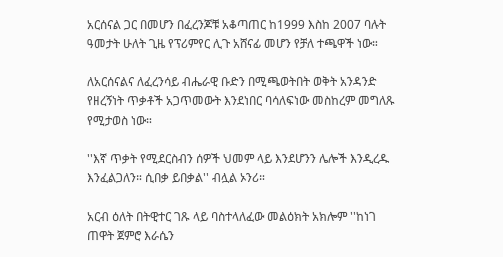አርሰናል ጋር በመሆን በፈረንጆቹ አቆጣጠር ከ1999 እስከ 2007 ባሉት ዓመታት ሁለት ጊዜ የፕሪምየር ሊጉ አሸናፊ መሆን የቻለ ተጫዋች ነው።

ለአርሰናልና ለፈረንሳይ ብሔራዊ ቡድን በሚጫወትበት ወቅት አንዳንድ የዘረኝነት ጥቃቶች አጋጥመውት እንደነበር ባሳለፍነው መስከረም መግለጹ የሚታወስ ነው።

''እኛ ጥቃት የሚደርስብን ሰዎች ህመም ላይ እንደሆንን ሌሎች እንዲረዱ እንፈልጋለን። ሲበቃ ይበቃል'' ብሏል ኦንሪ።

አርብ ዕለት በትዊተር ገጹ ላይ ባስተላለፈው መልዕክት አክሎም ''ከነገ ጠዋት ጀምሮ እራሴን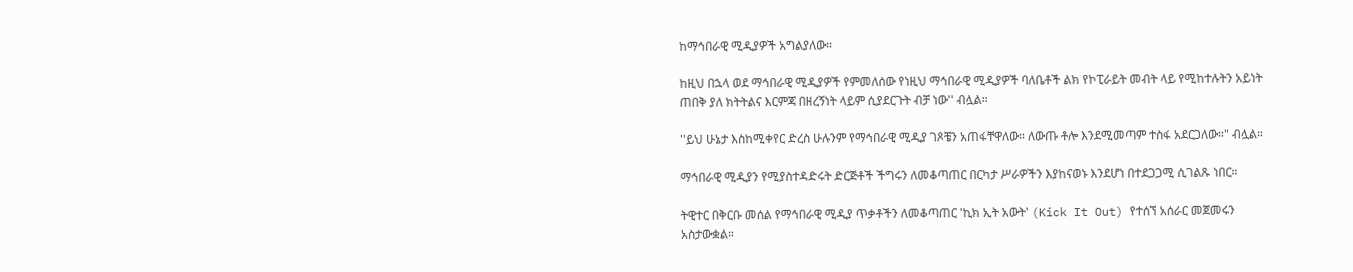ከማኅበራዊ ሚዲያዎች አግልያለው።

ከዚህ በኋላ ወደ ማኅበራዊ ሚዲያዎች የምመለሰው የነዚህ ማኅበራዊ ሚዲያዎች ባለቤቶች ልክ የኮፒራይት መብት ላይ የሚከተሉትን አይነት ጠበቅ ያለ ክትትልና እርምጃ በዘረኝነት ላይም ሲያደርጉት ብቻ ነው'' ብሏል።

''ይህ ሁኔታ እስከሚቀየር ድረስ ሁሉንም የማኅበራዊ ሚዲያ ገጾቼን አጠፋቸዋለው። ለውጡ ቶሎ እንደሚመጣም ተስፋ አደርጋለው።" ብሏል።

ማኅበራዊ ሚዲያን የሚያስተዳድሩት ድርጅቶች ችግሩን ለመቆጣጠር በርካታ ሥራዎችን እያከናወኑ እንደሆነ በተደጋጋሚ ሲገልጹ ነበር።

ትዊተር በቅርቡ መሰል የማኅበራዊ ሚዲያ ጥቃቶችን ለመቆጣጠር 'ኪክ ኢት አውት' (Kick It Out) የተሰኘ አሰራር መጀመሩን አስታውቋል።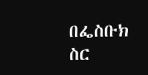በፌስቡክ ስር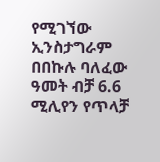የሚገኘው ኢንስታግራም በበኩሉ ባለፈው ዓመት ብቻ 6.6 ሚሊየን የጥላቻ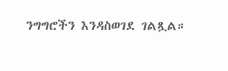ንግግሮችን እንዳስወገደ ገልጿል።